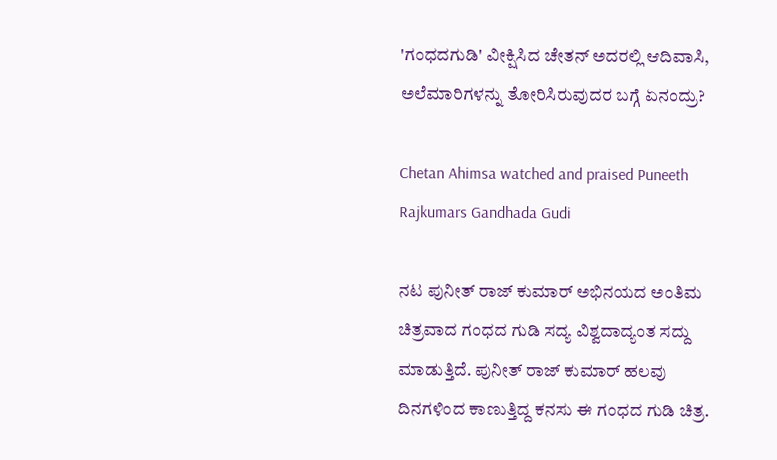'ಗಂಧದಗುಡಿ' ವೀಕ್ಷಿಸಿದ ಚೇತನ್ ಅದರಲ್ಲಿ ಆದಿವಾಸಿ, ಅಲೆಮಾರಿಗಳನ್ನು ತೋರಿಸಿರುವುದರ ಬಗ್ಗೆ ಏನಂದ್ರು?

Chetan Ahimsa watched and praised Puneeth Rajkumars Gandhada Gudi

ನಟ ಪುನೀತ್ ರಾಜ್ ಕುಮಾರ್ ಅಭಿನಯದ ಅಂತಿಮ ಚಿತ್ರವಾದ ಗಂಧದ ಗುಡಿ ಸದ್ಯ ವಿಶ್ವದಾದ್ಯಂತ ಸದ್ದು ಮಾಡುತ್ತಿದೆ. ಪುನೀತ್ ರಾಜ್ ಕುಮಾರ್ ಹಲವು ದಿನಗಳಿಂದ ಕಾಣುತ್ತಿದ್ದ ಕನಸು ಈ ಗಂಧದ ಗುಡಿ ಚಿತ್ರ.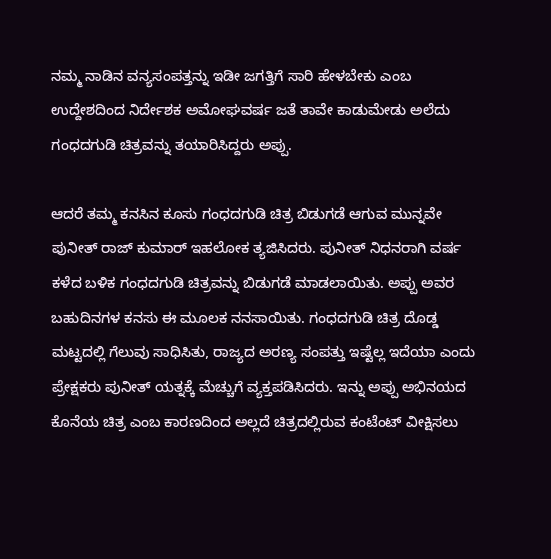ನಮ್ಮ ನಾಡಿನ ವನ್ಯಸಂಪತ್ತನ್ನು ಇಡೀ ಜಗತ್ತಿಗೆ ಸಾರಿ ಹೇಳಬೇಕು ಎಂಬ ಉದ್ದೇಶದಿಂದ ನಿರ್ದೇಶಕ ಅಮೋಘವರ್ಷ ಜತೆ ತಾವೇ ಕಾಡುಮೇಡು ಅಲೆದು ಗಂಧದಗುಡಿ ಚಿತ್ರವನ್ನು ತಯಾರಿಸಿದ್ದರು ಅಪ್ಪು.

ಆದರೆ ತಮ್ಮ ಕನಸಿನ ಕೂಸು ಗಂಧದಗುಡಿ ಚಿತ್ರ ಬಿಡುಗಡೆ ಆಗುವ ಮುನ್ನವೇ ಪುನೀತ್ ರಾಜ್ ಕುಮಾರ್ ಇಹಲೋಕ ತ್ಯಜಿಸಿದರು. ಪುನೀತ್ ನಿಧನರಾಗಿ ವರ್ಷ ಕಳೆದ ಬಳಿಕ ಗಂಧದಗುಡಿ ಚಿತ್ರವನ್ನು ಬಿಡುಗಡೆ ಮಾಡಲಾಯಿತು. ಅಪ್ಪು ಅವರ ಬಹುದಿನಗಳ ಕನಸು ಈ ಮೂಲಕ ನನಸಾಯಿತು. ಗಂಧದಗುಡಿ ಚಿತ್ರ ದೊಡ್ಡ ಮಟ್ಟದಲ್ಲಿ ಗೆಲುವು ಸಾಧಿಸಿತು, ರಾಜ್ಯದ ಅರಣ್ಯ ಸಂಪತ್ತು ಇಷ್ಟೆಲ್ಲ ಇದೆಯಾ ಎಂದು ಪ್ರೇಕ್ಷಕರು ಪುನೀತ್ ಯತ್ನಕ್ಕೆ ಮೆಚ್ಚುಗೆ ವ್ಯಕ್ತಪಡಿಸಿದರು. ಇನ್ನು ಅಪ್ಪು ಅಭಿನಯದ ಕೊನೆಯ ಚಿತ್ರ ಎಂಬ ಕಾರಣದಿಂದ ಅಲ್ಲದೆ ಚಿತ್ರದಲ್ಲಿರುವ ಕಂಟೆಂಟ್ ವೀಕ್ಷಿಸಲು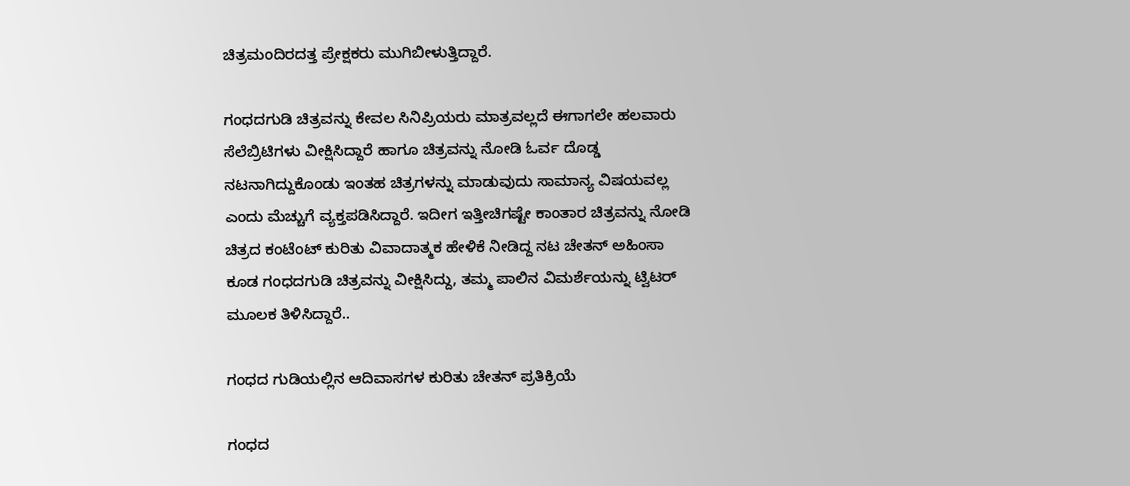ಚಿತ್ರಮಂದಿರದತ್ತ ಪ್ರೇಕ್ಷಕರು ಮುಗಿಬೀಳುತ್ತಿದ್ದಾರೆ.

ಗಂಧದಗುಡಿ ಚಿತ್ರವನ್ನು ಕೇವಲ ಸಿನಿಪ್ರಿಯರು ಮಾತ್ರವಲ್ಲದೆ ಈಗಾಗಲೇ ಹಲವಾರು ಸೆಲೆಬ್ರಿಟಿಗಳು ವೀಕ್ಷಿಸಿದ್ದಾರೆ ಹಾಗೂ ಚಿತ್ರವನ್ನು ನೋಡಿ ಓರ್ವ ದೊಡ್ಡ ನಟನಾಗಿದ್ದುಕೊಂಡು ಇಂತಹ ಚಿತ್ರಗಳನ್ನು ಮಾಡುವುದು ಸಾಮಾನ್ಯ ವಿಷಯವಲ್ಲ ಎಂದು ಮೆಚ್ಚುಗೆ ವ್ಯಕ್ತಪಡಿಸಿದ್ದಾರೆ. ಇದೀಗ ಇತ್ತೀಚಿಗಷ್ಟೇ ಕಾಂತಾರ ಚಿತ್ರವನ್ನು ನೋಡಿ ಚಿತ್ರದ ಕಂಟೆಂಟ್ ಕುರಿತು ವಿವಾದಾತ್ಮಕ ಹೇಳಿಕೆ ನೀಡಿದ್ದ ನಟ ಚೇತನ್ ಅಹಿಂಸಾ ಕೂಡ ಗಂಧದಗುಡಿ ಚಿತ್ರವನ್ನು ವೀಕ್ಷಿಸಿದ್ದು, ತಮ್ಮ ಪಾಲಿನ ವಿಮರ್ಶೆಯನ್ನು ಟ್ವಿಟರ್ ಮೂಲಕ ತಿಳಿಸಿದ್ದಾರೆ..

ಗಂಧದ ಗುಡಿಯಲ್ಲಿನ ಆದಿವಾಸಗಳ ಕುರಿತು ಚೇತನ್ ಪ್ರತಿಕ್ರಿಯೆ

ಗಂಧದ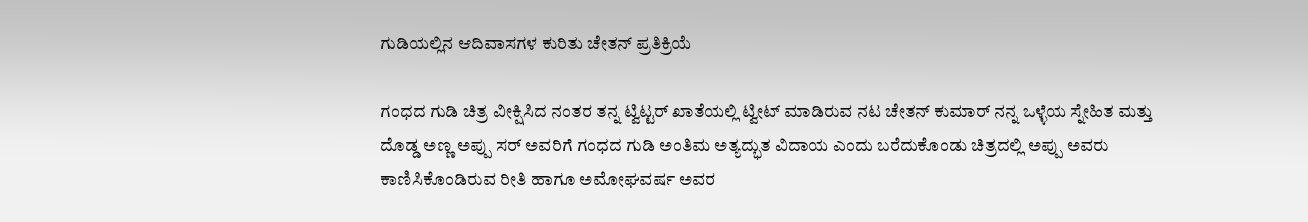ಗುಡಿಯಲ್ಲಿನ ಆದಿವಾಸಗಳ ಕುರಿತು ಚೇತನ್ ಪ್ರತಿಕ್ರಿಯೆ

ಗಂಧದ ಗುಡಿ ಚಿತ್ರ ವೀಕ್ಷಿಸಿದ ನಂತರ ತನ್ನ ಟ್ವಿಟ್ಟರ್ ಖಾತೆಯಲ್ಲಿ ಟ್ವೀಟ್ ಮಾಡಿರುವ ನಟ ಚೇತನ್ ಕುಮಾರ್ ನನ್ನ ಒಳ್ಳೆಯ ಸ್ನೇಹಿತ ಮತ್ತು ದೊಡ್ಡ ಅಣ್ಣ ಅಪ್ಪು ಸರ್ ಅವರಿಗೆ ಗಂಧದ ಗುಡಿ ಅಂತಿಮ ಅತ್ಯದ್ಭುತ ವಿದಾಯ ಎಂದು ಬರೆದುಕೊಂಡು ಚಿತ್ರದಲ್ಲಿ ಅಪ್ಪು ಅವರು ಕಾಣಿಸಿಕೊಂಡಿರುವ ರೀತಿ ಹಾಗೂ ಅಮೋಘವರ್ಷ ಅವರ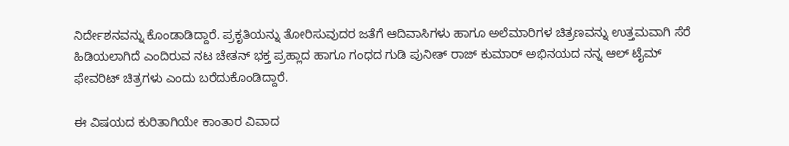ನಿರ್ದೇಶನವನ್ನು ಕೊಂಡಾಡಿದ್ದಾರೆ. ಪ್ರಕೃತಿಯನ್ನು ತೋರಿಸುವುದರ ಜತೆಗೆ ಆದಿವಾಸಿಗಳು ಹಾಗೂ ಅಲೆಮಾರಿಗಳ ಚಿತ್ರಣವನ್ನು ಉತ್ತಮವಾಗಿ ಸೆರೆ ಹಿಡಿಯಲಾಗಿದೆ ಎಂದಿರುವ ನಟ ಚೇತನ್ ಭಕ್ತ ಪ್ರಹ್ಲಾದ ಹಾಗೂ ಗಂಧದ ಗುಡಿ ಪುನೀತ್ ರಾಜ್ ಕುಮಾರ್ ಅಭಿನಯದ ನನ್ನ ಆಲ್ ಟೈಮ್ ಫೇವರಿಟ್ ಚಿತ್ರಗಳು ಎಂದು ಬರೆದುಕೊಂಡಿದ್ದಾರೆ.

ಈ ವಿಷಯದ ಕುರಿತಾಗಿಯೇ ಕಾಂತಾರ ವಿವಾದ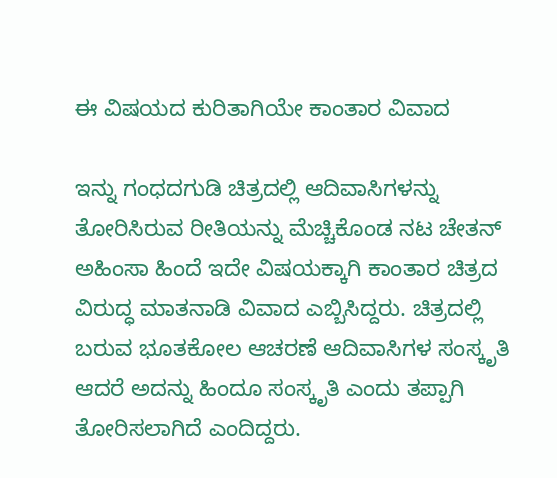ಈ ವಿಷಯದ ಕುರಿತಾಗಿಯೇ ಕಾಂತಾರ ವಿವಾದ

ಇನ್ನು ಗಂಧದಗುಡಿ ಚಿತ್ರದಲ್ಲಿ ಆದಿವಾಸಿಗಳನ್ನು ತೋರಿಸಿರುವ ರೀತಿಯನ್ನು ಮೆಚ್ಚಿಕೊಂಡ ನಟ ಚೇತನ್ ಅಹಿಂಸಾ ಹಿಂದೆ ಇದೇ ವಿಷಯಕ್ಕಾಗಿ ಕಾಂತಾರ ಚಿತ್ರದ ವಿರುದ್ಧ ಮಾತನಾಡಿ ವಿವಾದ ಎಬ್ಬಿಸಿದ್ದರು. ಚಿತ್ರದಲ್ಲಿ ಬರುವ ಭೂತಕೋಲ ಆಚರಣೆ ಆದಿವಾಸಿಗಳ ಸಂಸ್ಕೃತಿ ಆದರೆ ಅದನ್ನು ಹಿಂದೂ ಸಂಸ್ಕೃತಿ ಎಂದು ತಪ್ಪಾಗಿ ತೋರಿಸಲಾಗಿದೆ ಎಂದಿದ್ದರು.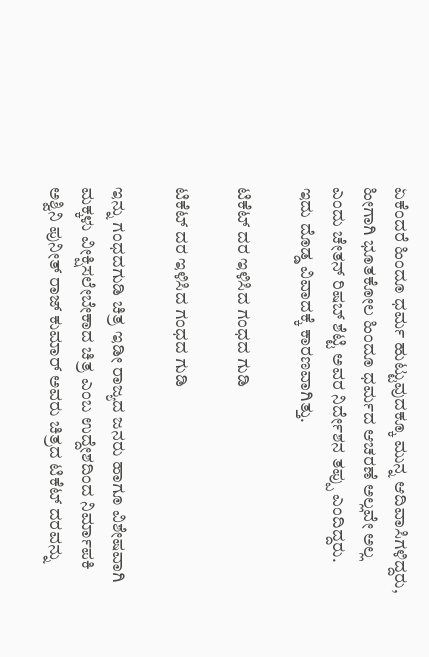ಏಕೆಂದರೆ ಹಿಂದೂ ಧರ್ಮ ಹುಟ್ಟುವುದಕ್ಕೂ ಮುನ್ನ ಆದಿವಾಸಿಗಳಿದ್ದರು, ಹೀಗಾಗಿ ಭೂತಕೋಲ ಹಿಂದೂ ಧರ್ಮದ ಆಚರಣೆ ಅಲ್ಲವೇ ಅಲ್ಲ ಎಂದು ಚೇತನ್ ರಿಷಬ್ ಶೆಟ್ಟಿ ಅವರ ನಿರ್ದೇಶನ ತಪ್ಪು ಎಂದಿದ್ದರು. ಇದು ದೊಡ್ಡ ವಿವಾದಕ್ಕೆ ಕಾರಣವಾಗಿತ್ತು.

ಟಿಕೆಟ್ ದರ ಇಳಿಸಿದ ಗಂಧದ ಗುಡಿ

ಟಿಕೆಟ್ ದರ ಇಳಿಸಿದ ಗಂಧದ ಗುಡಿ

ಇನ್ನು ಗಂಧದಗುಡಿ ಚಿತ್ರ ಇಡೀ ರಾಜ್ಯದ ಜನರು ಹಾಗೂ ವಿಶೇಷವಾಗಿ ಮಕ್ಕಳು ವೀಕ್ಷಿಸಲೇಬೇಕಾದ ಚಿತ್ರ ಎಂಬ ಉದ್ದೇಶದಿಂದ ನಿರ್ಮಾಪಕಿ ಅಶ್ವಿನಿ ಪುನೀತ್ ರಾಜ್ ಕುಮಾರ್ ಅವರು ಚಿತ್ರದ ಟಿಕೆಟ್ ದರವನ್ನು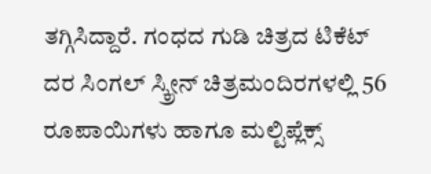ತಗ್ಗಿಸಿದ್ದಾರೆ. ಗಂಧದ ಗುಡಿ ಚಿತ್ರದ ಟಿಕೆಟ್ ದರ ಸಿಂಗಲ್ ಸ್ಕ್ರೀನ್ ಚಿತ್ರಮಂದಿರಗಳಲ್ಲಿ 56 ರೂಪಾಯಿಗಳು ಹಾಗೂ ಮಲ್ಟಿಪ್ಲೆಕ್ಸ್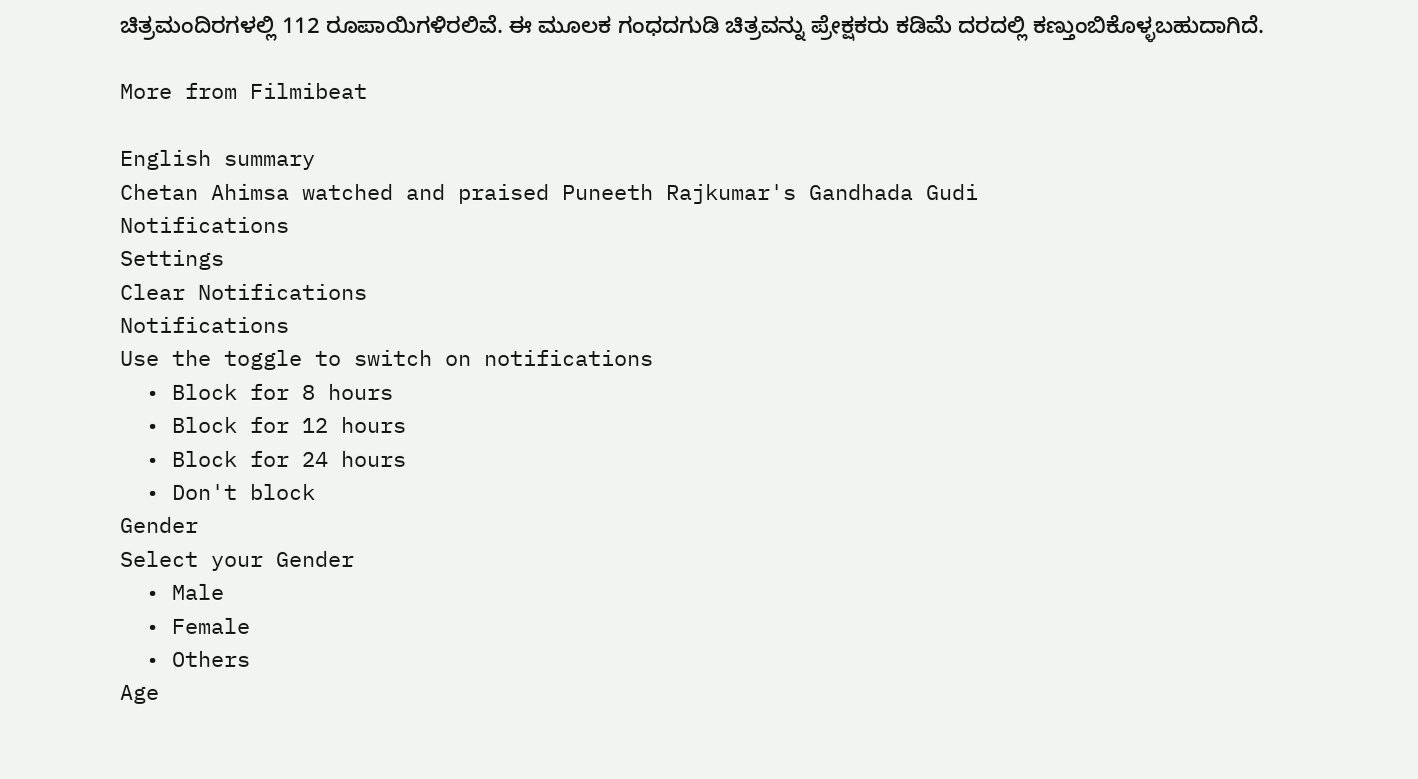ಚಿತ್ರಮಂದಿರಗಳಲ್ಲಿ 112 ರೂಪಾಯಿಗಳಿರಲಿವೆ. ಈ ಮೂಲಕ ಗಂಧದಗುಡಿ ಚಿತ್ರವನ್ನು ಪ್ರೇಕ್ಷಕರು ಕಡಿಮೆ ದರದಲ್ಲಿ ಕಣ್ತುಂಬಿಕೊಳ್ಳಬಹುದಾಗಿದೆ.

More from Filmibeat

English summary
Chetan Ahimsa watched and praised Puneeth Rajkumar's Gandhada Gudi
Notifications
Settings
Clear Notifications
Notifications
Use the toggle to switch on notifications
  • Block for 8 hours
  • Block for 12 hours
  • Block for 24 hours
  • Don't block
Gender
Select your Gender
  • Male
  • Female
  • Others
Age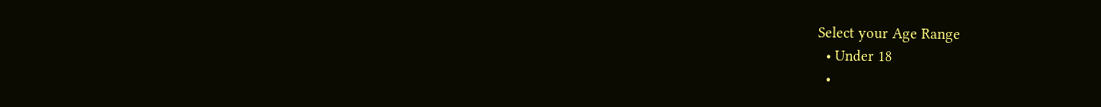Select your Age Range
  • Under 18
  •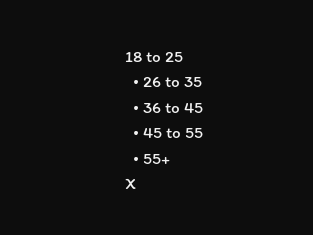18 to 25
  • 26 to 35
  • 36 to 45
  • 45 to 55
  • 55+
X